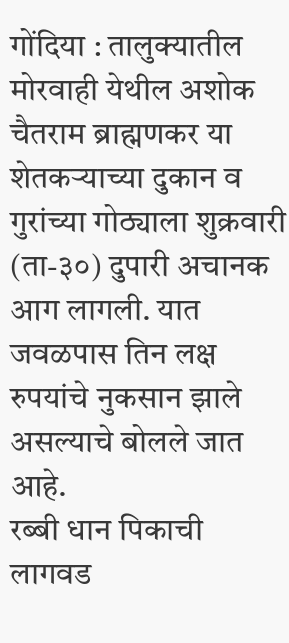गोंदिया : तालुक्यातील मोरवाही येथील अशोक चैतराम ब्राह्मणकर या शेतकऱ्याच्या दुकान व गुरांच्या गोठ्याला शुक्रवारी (ता-३०) दुपारी अचानक आग लागली. यात जवळपास तिन लक्ष रुपयांचे नुकसान झाले असल्याचे बोलले जात आहे.
रब्बी धान पिकाची लागवड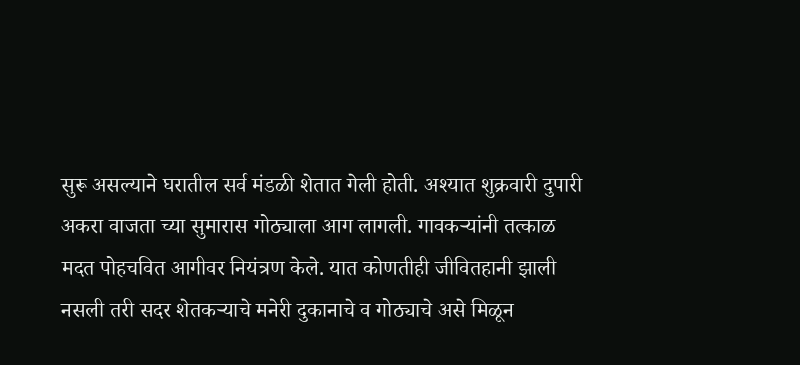सुरू असल्याने घरातील सर्व मंडळी शेतात गेली होती. अश्यात शुक्रवारी दुपारी अकरा वाजता च्या सुमारास गोठ्याला आग लागली. गावकऱ्यांनी तत्काळ मदत पोहचवित आगीवर नियंत्रण केले. यात कोणतीही जीवितहानी झाली नसली तरी सदर शेतकऱ्याचे मनेरी दुकानाचे व गोठ्याचे असे मिळून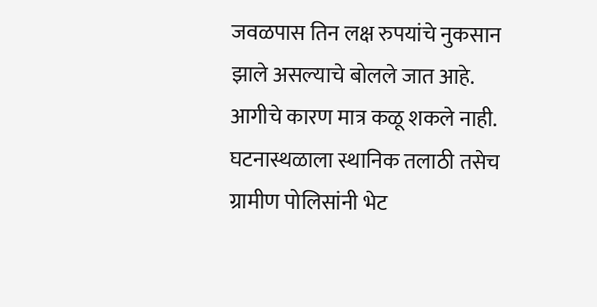जवळपास तिन लक्ष रुपयांचे नुकसान झाले असल्याचे बोलले जात आहे. आगीचे कारण मात्र कळू शकले नाही. घटनास्थळाला स्थानिक तलाठी तसेच ग्रामीण पोलिसांनी भेट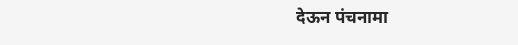देऊन पंचनामा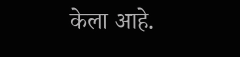केला आहे.